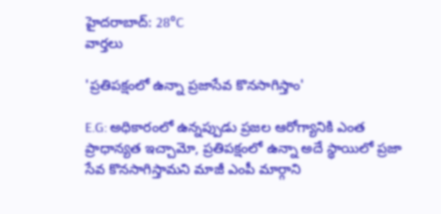హైదరాబాద్: 28°C
వార్తలు

'ప్రతిపక్షంలో ఉన్నా ప్రజాసేవ కొనసాగిస్తాం'

E.G: అధికారంలో ఉన్నప్పుడు ప్రజల ఆరోగ్యానికి ఎంత ప్రాధాన్యత ఇచ్చామో, ప్రతిపక్షంలో ఉన్నా అదే స్థాయిలో ప్రజా సేవ కొనసాగిస్తామని మాజీ ఎంపీ మార్గాని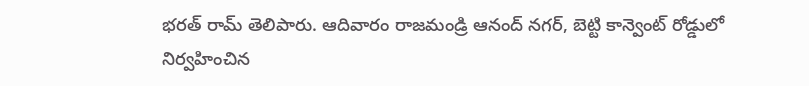భరత్ రామ్ తెలిపారు. ఆదివారం రాజమండ్రి ఆనంద్ నగర్, బెట్టి కాన్వెంట్ రోడ్డులో నిర్వహించిన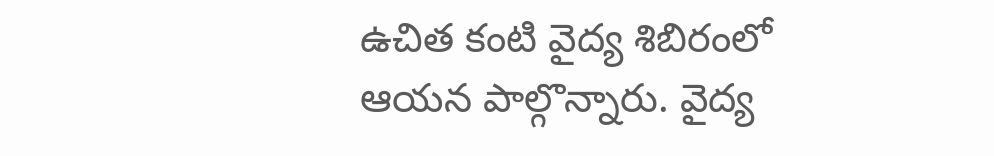ఉచిత కంటి వైద్య శిబిరంలో ఆయన పాల్గొన్నారు. వైద్య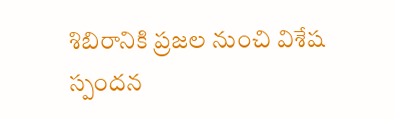శిబిరానికి ప్రజల నుంచి విశేష స్పందన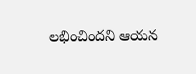లభించిందని ఆయన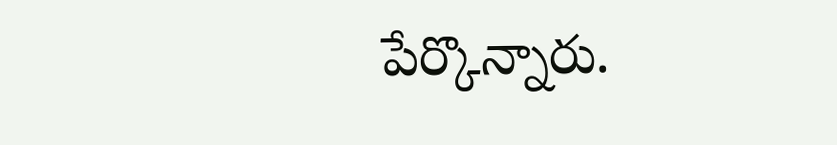పేర్కొన్నారు.